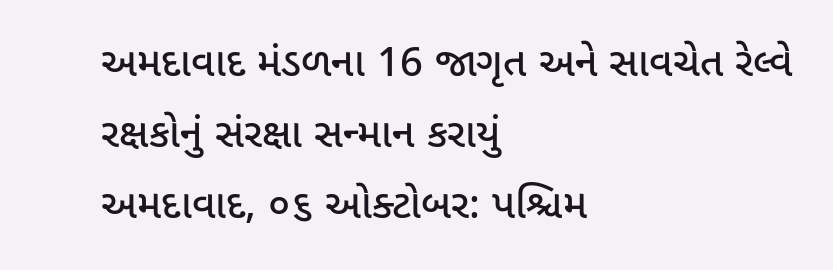અમદાવાદ મંડળના 16 જાગૃત અને સાવચેત રેલ્વે રક્ષકોનું સંરક્ષા સન્માન કરાયું
અમદાવાદ, ૦૬ ઓક્ટોબર: પશ્ચિમ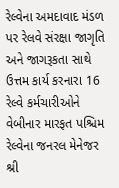રેલ્વેના અમદાવાદ મંડળ પર રેલવે સંરક્ષા જાગૃતિ અને જાગરૂકતા સાથે ઉત્તમ કાર્ય કરનારા 16 રેલ્વે કર્મચારીઓને વેબીનાર મારફત પશ્ચિમ રેલ્વેના જનરલ મેનેજર શ્રી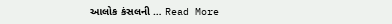આલોક કંસલની … Read More